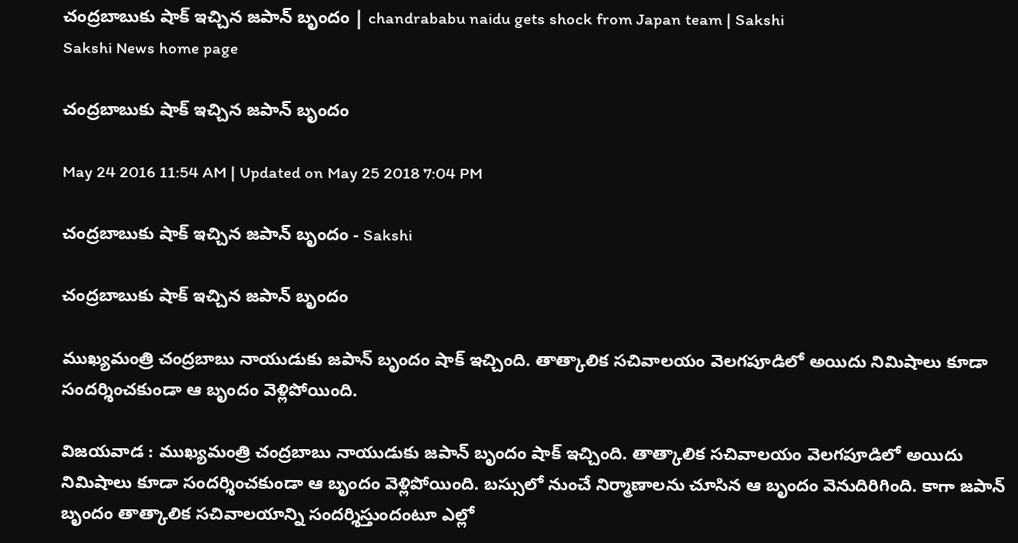చంద్రబాబుకు షాక్ ఇచ్చిన జపాన్ బృందం | chandrababu naidu gets shock from Japan team | Sakshi
Sakshi News home page

చంద్రబాబుకు షాక్ ఇచ్చిన జపాన్ బృందం

May 24 2016 11:54 AM | Updated on May 25 2018 7:04 PM

చంద్రబాబుకు షాక్ ఇచ్చిన జపాన్ బృందం - Sakshi

చంద్రబాబుకు షాక్ ఇచ్చిన జపాన్ బృందం

ముఖ్యమంత్రి చంద్రబాబు నాయుడుకు జపాన్ బృందం షాక్ ఇచ్చింది. తాత్కాలిక సచివాలయం వెలగపూడిలో అయిదు నిమిషాలు కూడా సందర్శించకుండా ఆ బృందం వెళ్లిపోయింది.

విజయవాడ : ముఖ్యమంత్రి చంద్రబాబు నాయుడుకు జపాన్ బృందం షాక్ ఇచ్చింది. తాత్కాలిక సచివాలయం వెలగపూడిలో అయిదు నిమిషాలు కూడా సందర్శించకుండా ఆ బృందం వెళ్లిపోయింది. బస్సులో నుంచే నిర్మాణాలను చూసిన ఆ బృందం వెనుదిరిగింది. కాగా జపాన్ బృందం తాత్కాలిక సచివాలయాన్ని సందర్శిస్తుందంటూ ఎల్లో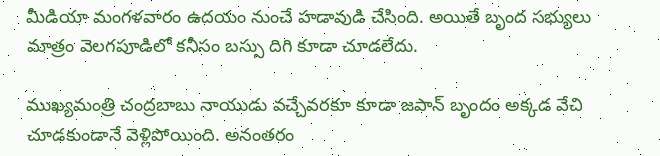మీడియా మంగళవారం ఉదయం నుంచే హడావుడి చేసింది. అయితే బృంద సభ్యులు మాత్రం వెలగపూడిలో కనీసం బస్సు దిగి కూడా చూడలేదు.

ముఖ్యమంత్రి చంద్రబాబు నాయుడు వచ్చేవరకూ కూడా జపాన్ బృందం అక్కడ వేచి చూడకుండానే వెళ్లిపోయింది. అనంతరం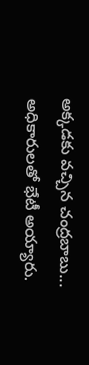అక్కడకు వచ్చిన చంద్రబాబు... అధికారులతో భేటీ అయ్యారు.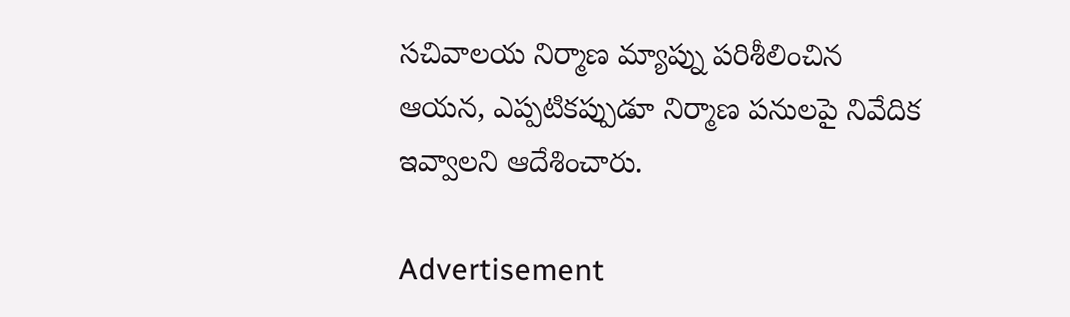సచివాలయ నిర్మాణ మ్యాప్ను పరిశీలించిన ఆయన, ఎప్పటికప్పుడూ నిర్మాణ పనులపై నివేదిక ఇవ్వాలని ఆదేశించారు.

Advertisement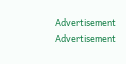Advertisement
Advertisement